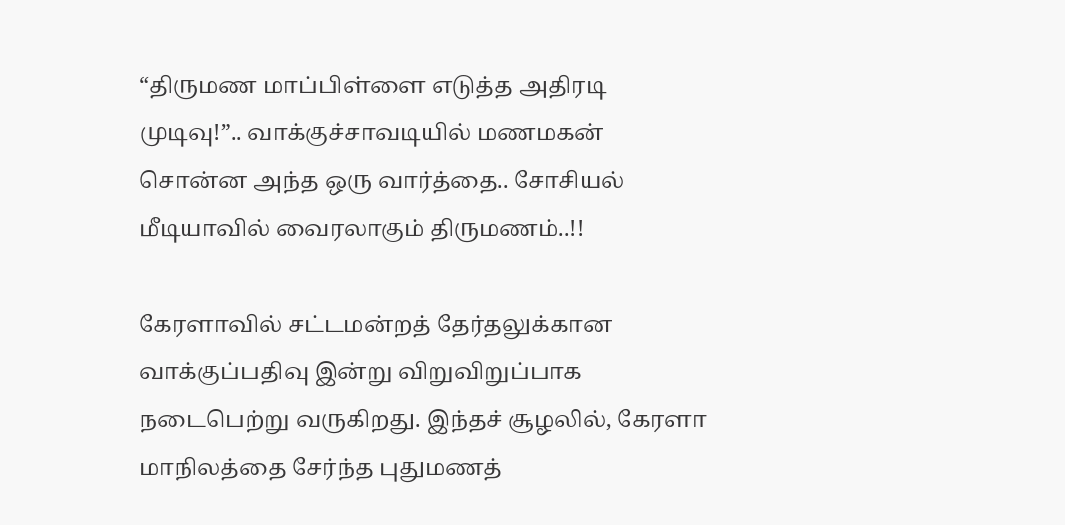“திருமண மாப்பிள்ளை எடுத்த அதிரடி முடிவு!”.. வாக்குச்சாவடியில் மணமகன் சொன்ன அந்த ஒரு வார்த்தை.. சோசியல் மீடியாவில் வைரலாகும் திருமணம்..!!

கேரளாவில் சட்டமன்றத் தேர்தலுக்கான வாக்குப்பதிவு இன்று விறுவிறுப்பாக நடைபெற்று வருகிறது. இந்தச் சூழலில், கேரளா மாநிலத்தை சேர்ந்த புதுமணத்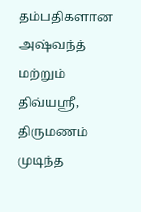தம்பதிகளான அஷ்வந்த் மற்றும் திவ்யஸ்ரீ, திருமணம் முடிந்த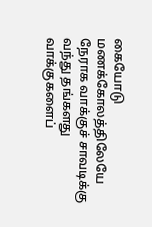கையோடு மணக்கோலத்திலேயே நேராக வாக்குச் சாவடிக்கு வந்து தங்களது வாக்குகளைப்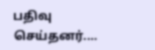பதிவு செய்தனர்.…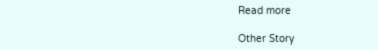Read more

Other Story